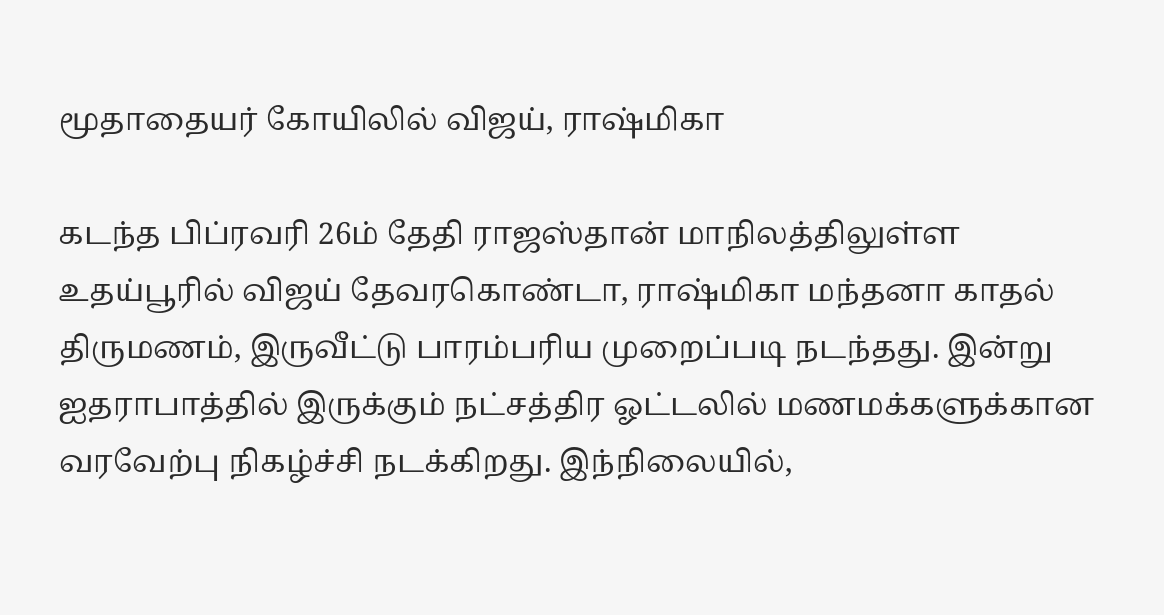மூதாதையர் கோயிலில் விஜய், ராஷ்மிகா

கடந்த பிப்ரவரி 26ம் தேதி ராஜஸ்தான் மாநிலத்திலுள்ள உதய்பூரில் விஜய் தேவரகொண்டா, ராஷ்மிகா மந்தனா காதல் திருமணம், இருவீட்டு பாரம்பரிய முறைப்படி நடந்தது. இன்று ஐதராபாத்தில் இருக்கும் நட்சத்திர ஓட்டலில் மணமக்களுக்கான வரவேற்பு நிகழ்ச்சி நடக்கிறது. இந்நிலையில்,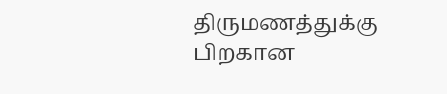திருமணத்துக்கு பிறகான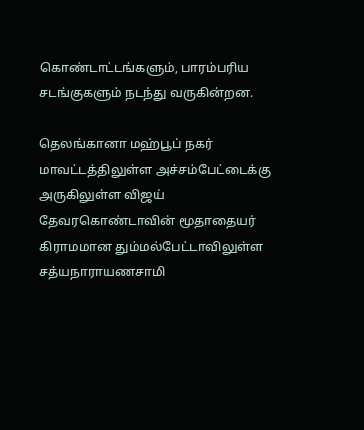கொண்டாட்டங்களும், பாரம்பரிய சடங்குகளும் நடந்து வருகின்றன.

தெலங்கானா மஹ்பூப் நகர் மாவட்டத்திலுள்ள அச்சம்பேட்டைக்கு அருகிலுள்ள விஜய் தேவரகொண்டாவின் மூதாதையர் கிராமமான தும்மல்பேட்டாவிலுள்ள சத்யநாராயணசாமி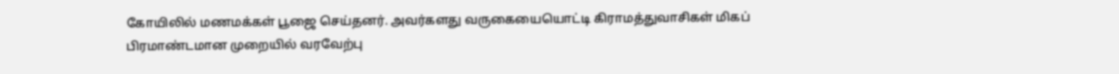கோயிலில் மணமக்கள் பூஜை செய்தனர். அவர்களது வருகையையொட்டி கிராமத்துவாசிகள் மிகப் பிரமாண்டமான முறையில் வரவேற்பு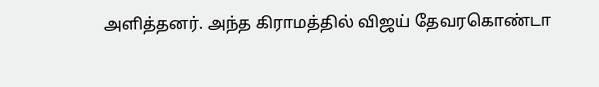அளித்தனர். அந்த கிராமத்தில் விஜய் தேவரகொண்டா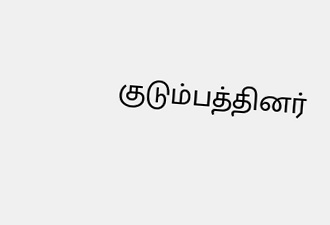குடும்பத்தினர்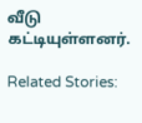வீடு கட்டியுள்ளனர்.

Related Stories: